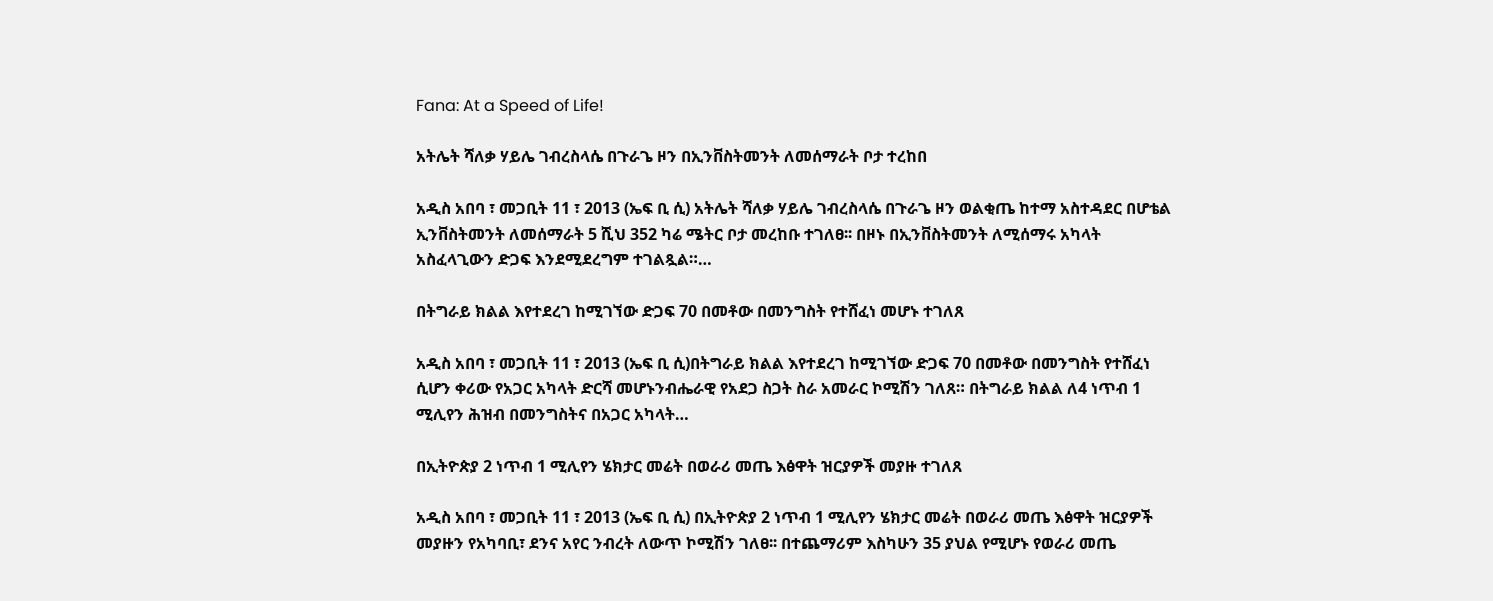Fana: At a Speed of Life!

አትሌት ሻለቃ ሃይሌ ገብረስላሴ በጉራጌ ዞን በኢንቨስትመንት ለመሰማራት ቦታ ተረከበ

አዲስ አበባ ፣ መጋቢት 11 ፣ 2013 (ኤፍ ቢ ሲ) አትሌት ሻለቃ ሃይሌ ገብረስላሴ በጉራጌ ዞን ወልቂጤ ከተማ አስተዳደር በሆቴል ኢንቨስትመንት ለመሰማራት 5 ሺህ 352 ካሬ ሜትር ቦታ መረከቡ ተገለፀ፡፡ በዞኑ በኢንቨስትመንት ለሚሰማሩ አካላት አስፈላጊውን ድጋፍ እንደሚደረግም ተገልጿል።…

በትግራይ ክልል እየተደረገ ከሚገኘው ድጋፍ 70 በመቶው በመንግስት የተሸፈነ መሆኑ ተገለጸ

አዲስ አበባ ፣ መጋቢት 11 ፣ 2013 (ኤፍ ቢ ሲ)በትግራይ ክልል እየተደረገ ከሚገኘው ድጋፍ 70 በመቶው በመንግስት የተሸፈነ ሲሆን ቀሪው የአጋር አካላት ድርሻ መሆኑንብሔራዊ የአደጋ ስጋት ስራ አመራር ኮሚሽን ገለጸ። በትግራይ ክልል ለ4 ነጥብ 1 ሚሊየን ሕዝብ በመንግስትና በአጋር አካላት…

በኢትዮጵያ 2 ነጥብ 1 ሚሊየን ሄክታር መሬት በወራሪ መጤ እፅዋት ዝርያዎች መያዙ ተገለጸ

አዲስ አበባ ፣ መጋቢት 11 ፣ 2013 (ኤፍ ቢ ሲ) በኢትዮጵያ 2 ነጥብ 1 ሚሊየን ሄክታር መሬት በወራሪ መጤ እፅዋት ዝርያዎች መያዙን የአካባቢ፣ ደንና አየር ንብረት ለውጥ ኮሚሽን ገለፀ፡፡ በተጨማሪም እስካሁን 35 ያህል የሚሆኑ የወራሪ መጤ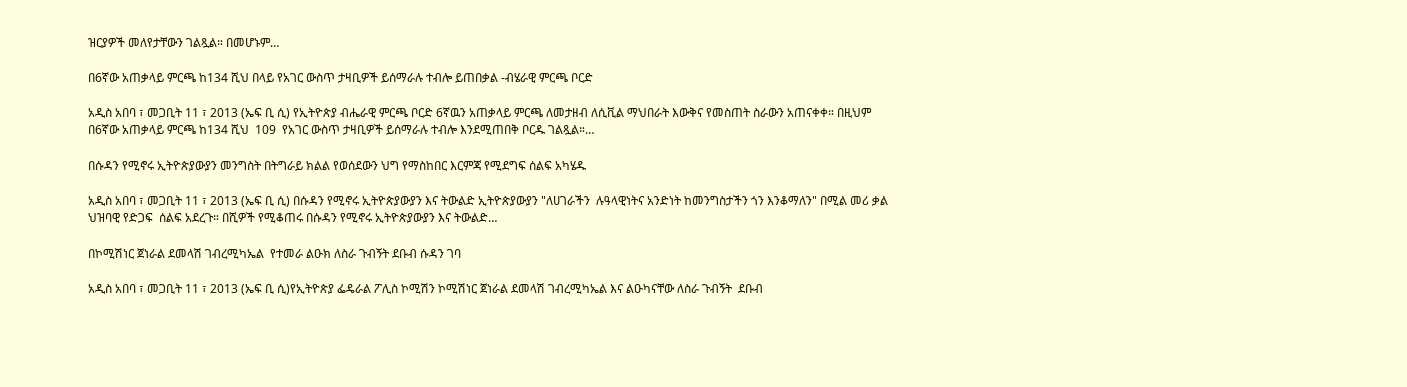ዝርያዎች መለየታቸውን ገልጿል። በመሆኑም…

በ6ኛው አጠቃላይ ምርጫ ከ134 ሺህ በላይ የአገር ውስጥ ታዛቢዎች ይሰማራሉ ተብሎ ይጠበቃል -ብሄራዊ ምርጫ ቦርድ

አዲስ አበባ ፣ መጋቢት 11 ፣ 2013 (ኤፍ ቢ ሲ) የኢትዮጵያ ብሔራዊ ምርጫ ቦርድ 6ኛዉን አጠቃላይ ምርጫ ለመታዘብ ለሲቪል ማህበራት እውቅና የመስጠት ስራውን አጠናቀቀ። በዚህም በ6ኛው አጠቃላይ ምርጫ ከ134 ሺህ  109  የአገር ውስጥ ታዛቢዎች ይሰማራሉ ተብሎ እንደሚጠበቅ ቦርዱ ገልጿል።…

በሱዳን የሚኖሩ ኢትዮጵያውያን መንግስት በትግራይ ክልል የወሰደውን ህግ የማስከበር እርምጃ የሚደግፍ ሰልፍ አካሄዱ

አዲስ አበባ ፣ መጋቢት 11 ፣ 2013 (ኤፍ ቢ ሲ) በሱዳን የሚኖሩ ኢትዮጵያውያን እና ትውልድ ኢትዮጵያውያን "ለሀገራችን  ሉዓላዊነትና አንድነት ከመንግስታችን ጎን እንቆማለን" በሚል መሪ ቃል ህዝባዊ የድጋፍ  ሰልፍ አደረጉ። በሺዎች የሚቆጠሩ በሱዳን የሚኖሩ ኢትዮጵያውያን እና ትውልድ…

በኮሚሽነር ጀነራል ደመላሽ ገብረሚካኤል  የተመራ ልዑክ ለስራ ጉብኝት ደቡብ ሱዳን ገባ

አዲስ አበባ ፣ መጋቢት 11 ፣ 2013 (ኤፍ ቢ ሲ)የኢትዮጵያ ፌዴራል ፖሊስ ኮሚሽን ኮሚሽነር ጀነራል ደመላሽ ገብረሚካኤል እና ልዑካናቸው ለስራ ጉብኝት  ደቡብ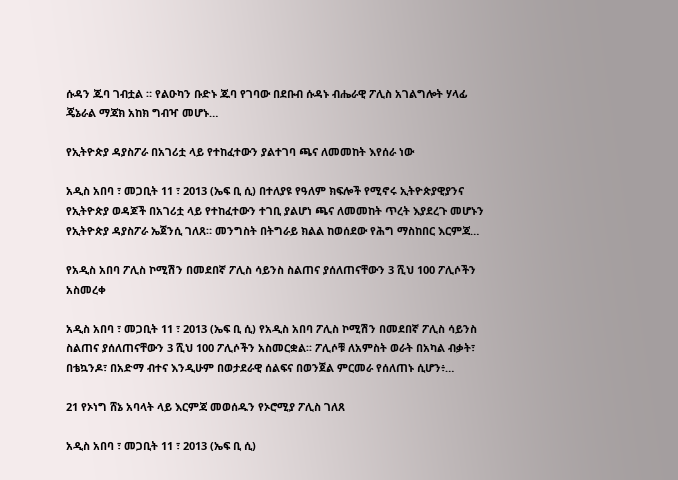ሱዳን ጁባ ገብቷል ። የልዑካን ቡድኑ ጁባ የገባው በደቡብ ሱዳኑ ብሔራዊ ፖሊስ አገልግሎት ሃላፊ ጄኔራል ማጃክ አከክ ግብዣ መሆኑ…

የኢትዮጵያ ዳያስፖራ በአገሪቷ ላይ የተከፈተውን ያልተገባ ጫና ለመመከት እየሰራ ነው

አዲስ አበባ ፣ መጋቢት 11 ፣ 2013 (ኤፍ ቢ ሲ) በተለያዩ የዓለም ክፍሎች የሚኖሩ ኢትዮጵያዊያንና የኢትዮጵያ ወዳጆች በአገሪቷ ላይ የተከፈተውን ተገቢ ያልሆነ ጫና ለመመከት ጥረት እያደረጉ መሆኑን የኢትዮጵያ ዳያስፖራ ኤጀንሲ ገለጸ። መንግስት በትግራይ ክልል ከወሰደው የሕግ ማስከበር እርምጃ…

የአዲስ አበባ ፖሊስ ኮሚሽን በመደበኛ ፖሊስ ሳይንስ ስልጠና ያሰለጠናቸውን 3 ሺህ 100 ፖሊሶችን አስመረቀ

አዲስ አበባ ፣ መጋቢት 11 ፣ 2013 (ኤፍ ቢ ሲ) የአዲስ አበባ ፖሊስ ኮሚሽን በመደበኛ ፖሊስ ሳይንስ ስልጠና ያሰለጠናቸውን 3 ሺህ 100 ፖሊሶችን አስመርቋል፡፡ ፖሊሶቹ ለአምስት ወራት በአካል ብቃት፣ በቴኳንዶ፣ በአድማ ብተና እንዲሁም በወታደራዊ ሰልፍና በወንጀል ምርመራ የሰለጠኑ ሲሆን፥…

21 የኦነግ ሸኔ አባላት ላይ እርምጃ መወሰዱን የኦሮሚያ ፖሊስ ገለጸ

አዲስ አበባ ፣ መጋቢት 11 ፣ 2013 (ኤፍ ቢ ሲ)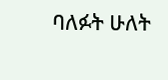ባለፉት ሁለት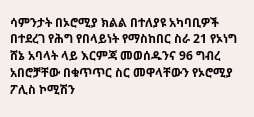ሳምንታት በኦሮሚያ ክልል በተለያዩ አካባቢዎች በተደረገ የሕግ የበላይነት የማስከበር ስራ 21 የኦነግ ሸኔ አባላት ላይ እርምጃ መወሰዱንና 96 ግብረ አበሮቻቸው በቁጥጥር ስር መዋላቸውን የኦሮሚያ ፖሊስ ኮሚሽን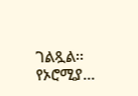ገልጿል፡፡ የኦሮሚያ…